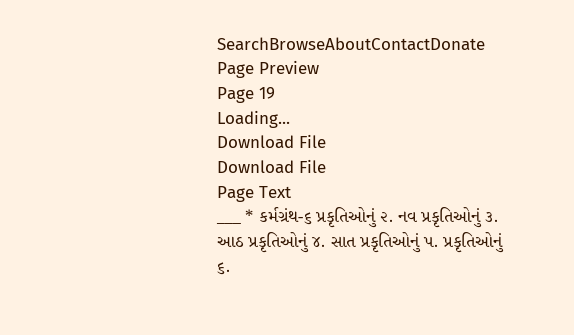SearchBrowseAboutContactDonate
Page Preview
Page 19
Loading...
Download File
Download File
Page Text
___ * કર્મગ્રંથ-૬ પ્રકૃતિઓનું ૨. નવ પ્રકૃતિઓનું ૩. આઠ પ્રકૃતિઓનું ૪. સાત પ્રકૃતિઓનું પ. પ્રકૃતિઓનું ૬.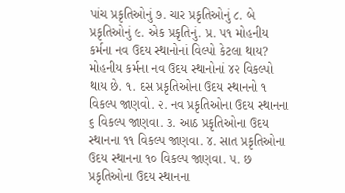પાંચ પ્રકૃતિઓનું ૭. ચાર પ્રકૃતિઓનું ૮. બે પ્રકૃતિઓનું ૯. એક પ્રકૃતિનું. પ્ર. ૫૧ મોહનીય કર્મના નવ ઉદય સ્થાનોનાં વિલ્પો કેટલા થાય? મોહનીય કર્મના નવ ઉદય સ્થાનોનાં ૪૨ વિકલ્પો થાય છે. ૧. દસ પ્રકૃતિઓના ઉદય સ્થાનનો ૧ વિકલ્પ જાણવો. ૨. નવ પ્રકૃતિઓના ઉદય સ્થાનના ૬ વિકલ્પ જાણવા. ૩. આઠ પ્રકૃતિઓના ઉદય સ્થાનના ૧૧ વિકલ્પ જાણવા. ૪. સાત પ્રકૃતિઓના ઉદય સ્થાનના ૧૦ વિકલ્પ જાણવા. ૫. છ પ્રકૃતિઓના ઉદય સ્થાનના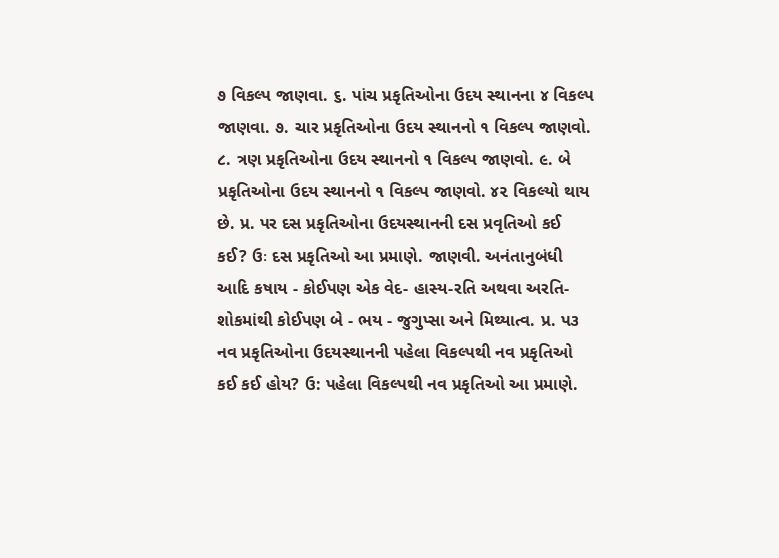૭ વિકલ્પ જાણવા. ૬. પાંચ પ્રકૃતિઓના ઉદય સ્થાનના ૪ વિકલ્પ જાણવા. ૭. ચાર પ્રકૃતિઓના ઉદય સ્થાનનો ૧ વિકલ્પ જાણવો. ૮. ત્રણ પ્રકૃતિઓના ઉદય સ્થાનનો ૧ વિકલ્પ જાણવો. ૯. બે પ્રકૃતિઓના ઉદય સ્થાનનો ૧ વિકલ્પ જાણવો. ૪૨ વિકલ્યો થાય છે. પ્ર. પર દસ પ્રકૃતિઓના ઉદયસ્થાનની દસ પ્રવૃતિઓ કઈ કઈ? ઉઃ દસ પ્રકૃતિઓ આ પ્રમાણે. જાણવી. અનંતાનુબંધી આદિ કષાય - કોઈપણ એક વેદ- હાસ્ય-રતિ અથવા અરતિ-શોકમાંથી કોઈપણ બે - ભય - જુગુપ્સા અને મિથ્યાત્વ. પ્ર. પ૩ નવ પ્રકૃતિઓના ઉદયસ્થાનની પહેલા વિકલ્પથી નવ પ્રકૃતિઓ કઈ કઈ હોય? ઉ: પહેલા વિકલ્પથી નવ પ્રકૃતિઓ આ પ્રમાણે.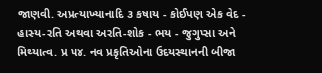જાણવી. અપ્રત્યાખ્યાનાદિ ૩ કષાય - કોઈપણ એક વેદ - હાસ્ય-રતિ અથવા અરતિ-શોક - ભય - જુગુપ્સા અને મિથ્યાત્વ. પ્ર ૫૪. નવ પ્રકૃતિઓના ઉદયસ્થાનની બીજા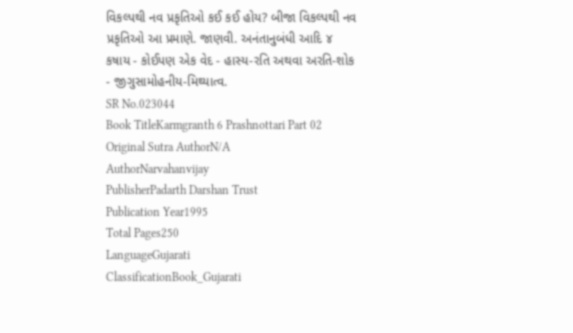વિકલ્પથી નવ પ્રકૃતિઓ કઈ કઈ હોય? બીજા વિકલ્પથી નવ પ્રકૃતિઓ આ પ્રમાણે. જાણવી. અનંતાનુબંધી આદિ ૪ કષાય - કોઈપણ એક વેદ - હાસ્ય-રતિ અથવા અરતિ-શોક - જીગુસામોહનીય-મિથ્યાત્વ.
SR No.023044
Book TitleKarmgranth 6 Prashnottari Part 02
Original Sutra AuthorN/A
AuthorNarvahanvijay
PublisherPadarth Darshan Trust
Publication Year1995
Total Pages250
LanguageGujarati
ClassificationBook_Gujarati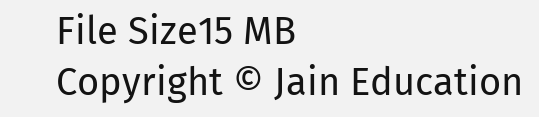File Size15 MB
Copyright © Jain Education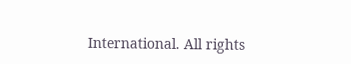International. All rights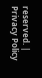reserved. | Privacy Policy